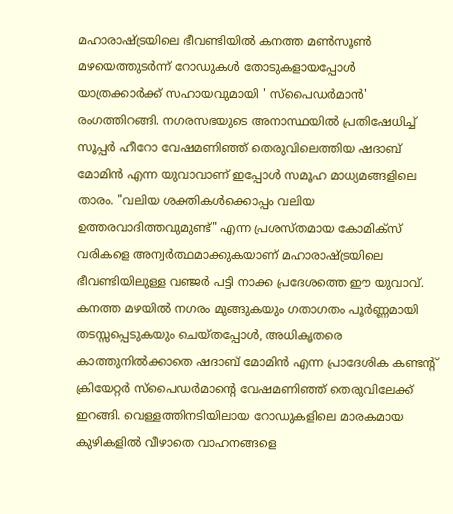മഹാരാഷ്ട്രയിലെ ഭീവണ്ടിയിൽ കനത്ത മൺസൂൺ മഴയെത്തുടർന്ന് റോഡുകൾ തോടുകളായപ്പോൾ യാത്രക്കാർക്ക് സഹായവുമായി ' സ്പൈഡർമാൻ' രംഗത്തിറങ്ങി. നഗരസഭയുടെ അനാസ്ഥയിൽ പ്രതിഷേധിച്ച് സൂപ്പർ ഹീറോ വേഷമണിഞ്ഞ് തെരുവിലെത്തിയ ഷദാബ് മോമിൻ എന്ന യുവാവാണ് ഇപ്പോൾ സമൂഹ മാധ്യമങ്ങളിലെ താരം. "വലിയ ശക്തികൾക്കൊപ്പം വലിയ ഉത്തരവാദിത്തവുമുണ്ട്" എന്ന പ്രശസ്തമായ കോമിക്സ് വരികളെ അന്വർത്ഥമാക്കുകയാണ് മഹാരാഷ്ട്രയിലെ ഭീവണ്ടിയിലുള്ള വഞ്ജർ പട്ടി നാക്ക പ്രദേശത്തെ ഈ യുവാവ്.
കനത്ത മഴയിൽ നഗരം മുങ്ങുകയും ഗതാഗതം പൂർണ്ണമായി തടസ്സപ്പെടുകയും ചെയ്തപ്പോൾ, അധികൃതരെ കാത്തുനിൽക്കാതെ ഷദാബ് മോമിൻ എന്ന പ്രാദേശിക കണ്ടന്റ് ക്രിയേറ്റർ സ്പൈഡർമാന്റെ വേഷമണിഞ്ഞ് തെരുവിലേക്ക് ഇറങ്ങി. വെള്ളത്തിനടിയിലായ റോഡുകളിലെ മാരകമായ കുഴികളിൽ വീഴാതെ വാഹനങ്ങളെ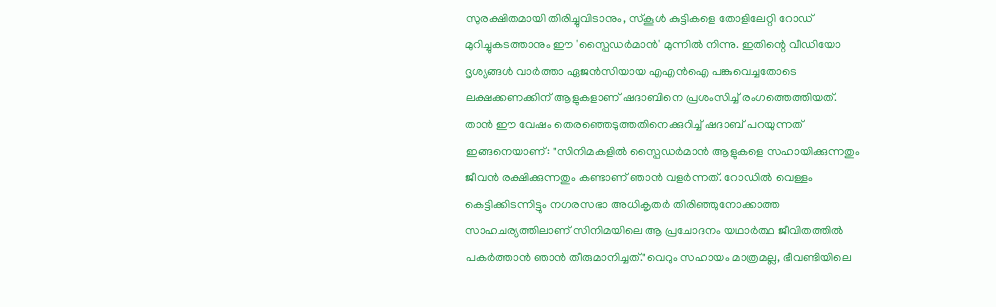സുരക്ഷിതമായി തിരിച്ചുവിടാനും, സ്കൂൾ കുട്ടികളെ തോളിലേറ്റി റോഡ് മുറിച്ചുകടത്താനും ഈ 'സ്പൈഡർമാൻ' മുന്നിൽ നിന്നു. ഇതിന്റെ വീഡിയോ ദൃശ്യങ്ങൾ വാർത്താ ഏജൻസിയായ എഎൻഐ പങ്കുവെച്ചതോടെ ലക്ഷക്കണക്കിന് ആളുകളാണ് ഷദാബിനെ പ്രശംസിച്ച് രംഗത്തെത്തിയത്.
താൻ ഈ വേഷം തെരഞ്ഞെടുത്തതിനെക്കുറിച്ച് ഷദാബ് പറയുന്നത് ഇങ്ങനെയാണ്: "സിനിമകളിൽ സ്പൈഡർമാൻ ആളുകളെ സഹായിക്കുന്നതും ജീവൻ രക്ഷിക്കുന്നതും കണ്ടാണ് ഞാൻ വളർന്നത്. റോഡിൽ വെള്ളം കെട്ടിക്കിടന്നിട്ടും നഗരസഭാ അധികൃതർ തിരിഞ്ഞുനോക്കാത്ത സാഹചര്യത്തിലാണ് സിനിമയിലെ ആ പ്രചോദനം യഥാർത്ഥ ജീവിതത്തിൽ പകർത്താൻ ഞാൻ തീരുമാനിച്ചത്."വെറും സഹായം മാത്രമല്ല, ഭീവണ്ടിയിലെ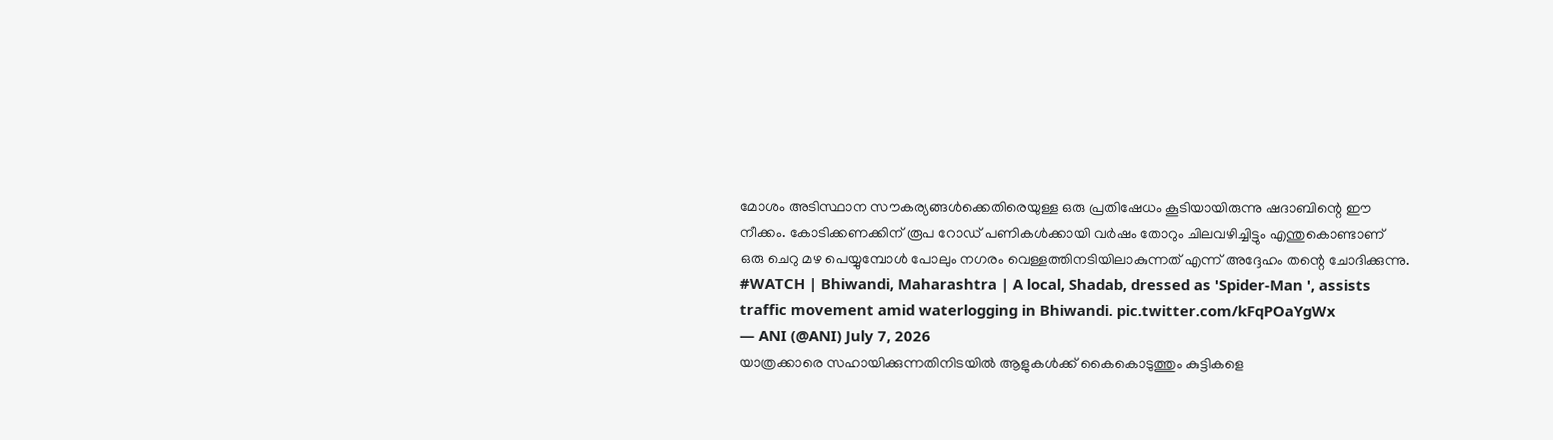മോശം അടിസ്ഥാന സൗകര്യങ്ങൾക്കെതിരെയുള്ള ഒരു പ്രതിഷേധം കൂടിയായിരുന്നു ഷദാബിന്റെ ഈ നീക്കം. കോടിക്കണക്കിന് രൂപ റോഡ് പണികൾക്കായി വർഷം തോറും ചിലവഴിച്ചിട്ടും എന്തുകൊണ്ടാണ് ഒരു ചെറു മഴ പെയ്യുമ്പോൾ പോലും നഗരം വെള്ളത്തിനടിയിലാകുന്നത് എന്ന് അദ്ദേഹം തന്റെ ചോദിക്കുന്നു.
#WATCH | Bhiwandi, Maharashtra | A local, Shadab, dressed as 'Spider-Man ', assists traffic movement amid waterlogging in Bhiwandi. pic.twitter.com/kFqPOaYgWx
— ANI (@ANI) July 7, 2026
യാത്രക്കാരെ സഹായിക്കുന്നതിനിടയിൽ ആളുകൾക്ക് കൈകൊടുത്തും കുട്ടികളെ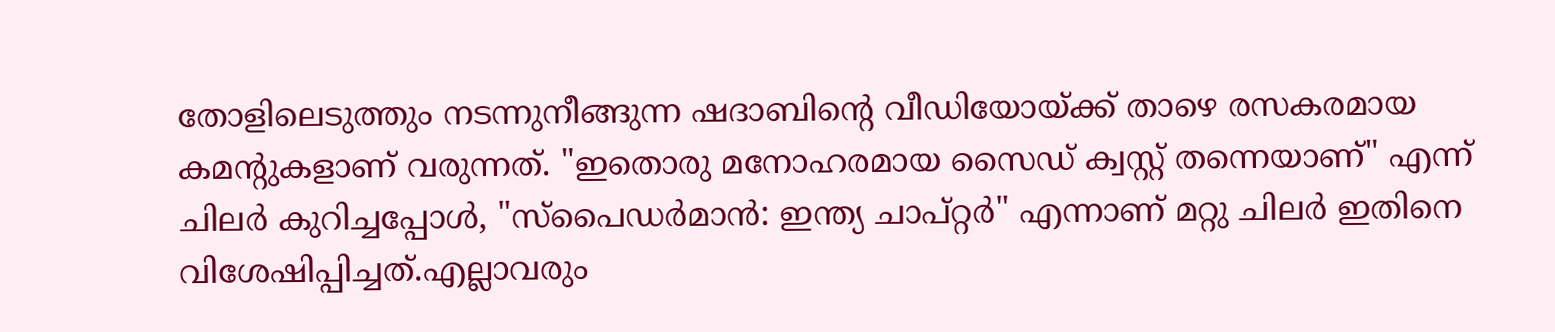തോളിലെടുത്തും നടന്നുനീങ്ങുന്ന ഷദാബിന്റെ വീഡിയോയ്ക്ക് താഴെ രസകരമായ കമന്റുകളാണ് വരുന്നത്. "ഇതൊരു മനോഹരമായ സൈഡ് ക്വസ്റ്റ് തന്നെയാണ്" എന്ന് ചിലർ കുറിച്ചപ്പോൾ, "സ്പൈഡർമാൻ: ഇന്ത്യ ചാപ്റ്റർ" എന്നാണ് മറ്റു ചിലർ ഇതിനെ വിശേഷിപ്പിച്ചത്.എല്ലാവരും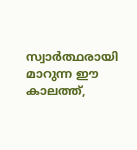സ്വാർത്ഥരായി മാറുന്ന ഈ കാലത്ത്,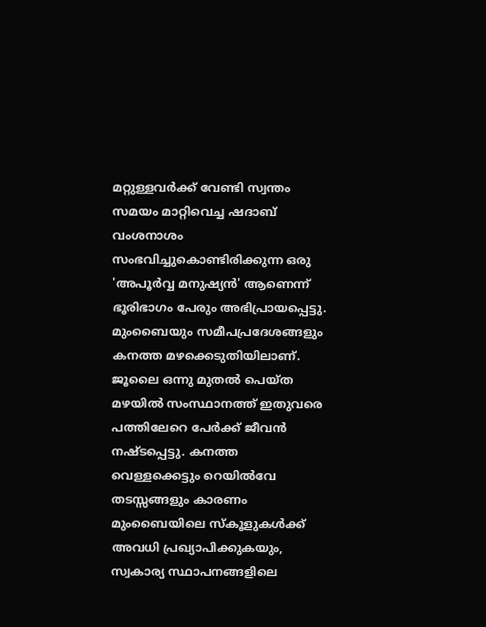മറ്റുള്ളവർക്ക് വേണ്ടി സ്വന്തം സമയം മാറ്റിവെച്ച ഷദാബ് വംശനാശം സംഭവിച്ചുകൊണ്ടിരിക്കുന്ന ഒരു 'അപൂർവ്വ മനുഷ്യൻ' ആണെന്ന് ഭൂരിഭാഗം പേരും അഭിപ്രായപ്പെട്ടു.
മുംബൈയും സമീപപ്രദേശങ്ങളും കനത്ത മഴക്കെടുതിയിലാണ്. ജൂലൈ ഒന്നു മുതൽ പെയ്ത മഴയിൽ സംസ്ഥാനത്ത് ഇതുവരെ പത്തിലേറെ പേർക്ക് ജീവൻ നഷ്ടപ്പെട്ടു. കനത്ത വെള്ളക്കെട്ടും റെയിൽവേ തടസ്സങ്ങളും കാരണം മുംബൈയിലെ സ്കൂളുകൾക്ക് അവധി പ്രഖ്യാപിക്കുകയും, സ്വകാര്യ സ്ഥാപനങ്ങളിലെ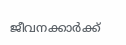ജീവനക്കാർക്ക്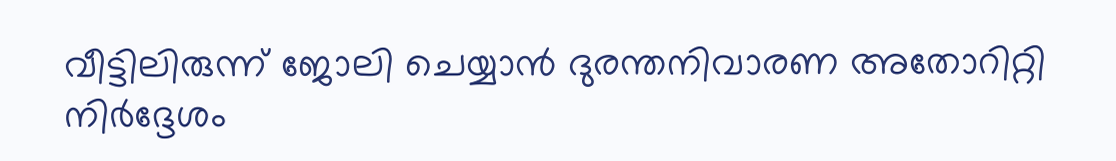വീട്ടിലിരുന്ന് ജോലി ചെയ്യാൻ ദുരന്തനിവാരണ അതോറിറ്റി നിർദ്ദേശം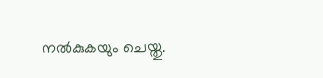നൽകുകയും ചെയ്തു.